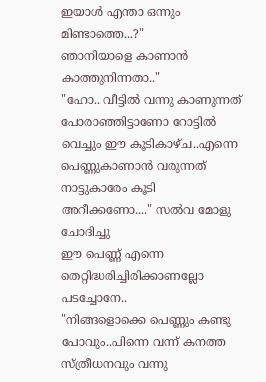ഇയാൾ എന്താ ഒന്നും മിണ്ടാത്തെ...?"
ഞാനിയാളെ കാണാൻ കാത്തുനിന്നതാ.."
"ഹോ.. വീട്ടിൽ വന്നു കാണുന്നത് പോരാഞ്ഞിട്ടാണോ റോട്ടിൽ വെച്ചും ഈ കൂടികാഴ്ച..എന്നെ പെണ്ണുകാണാൻ വരുന്നത് നാട്ടുകാരേം കൂടി അറീക്കണോ...." സൽവ മോളു ചോദിച്ചു
ഈ പെണ്ണ് എന്നെ തെറ്റിദ്ധരിച്ചിരിക്കാണല്ലോ പടച്ചോനേ..
"നിങ്ങളൊക്കെ പെണ്ണും കണ്ടു പോവും..പിന്നെ വന്ന് കനത്ത സ്ത്രീധനവും വന്നു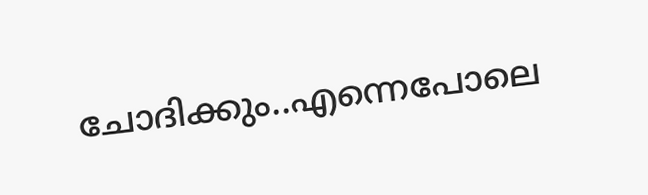ചോദിക്കും..എന്നെപോലെ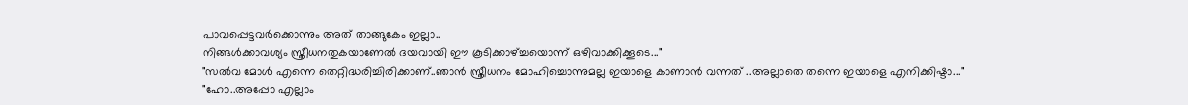പാവപ്പെട്ടവർക്കൊന്നും അത് താങ്ങുകേം ഇല്ലാ..
നിങ്ങൾക്കാവശ്യം സ്ത്രീധനതുകയാണേൽ ദയവായി ഈ കൂടിക്കാഴ്ച്ചയൊന്ന് ഒഴിവാക്കിക്കൂടെ..."
"സൽവ മോൾ എന്നെ തെറ്റിദ്ധരിച്ചിരിക്കാണ്..ഞാൻ സ്ത്രീധനം മോഹിച്ചൊന്നുമല്ല ഇയാളെ കാണാൻ വന്നത് ..അല്ലാതെ തന്നെ ഇയാളെ എനിക്കിഷ്ടാ..."
"ഹോ..അപ്പോ എല്ലാം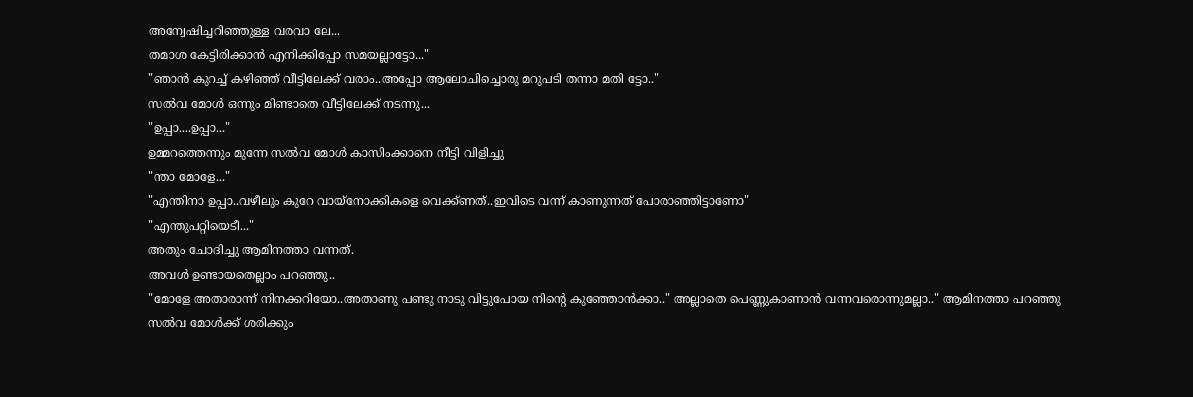അന്വേഷിച്ചറിഞ്ഞുള്ള വരവാ ലേ...
തമാശ കേട്ടിരിക്കാൻ എനിക്കിപ്പോ സമയല്ലാട്ടോ..."
"ഞാൻ കുറച്ച് കഴിഞ്ഞ് വീട്ടിലേക്ക് വരാം..അപ്പോ ആലോചിച്ചൊരു മറുപടി തന്നാ മതി ട്ടോ.."
സൽവ മോൾ ഒന്നും മിണ്ടാതെ വീട്ടിലേക്ക് നടന്നു...
"ഉപ്പാ....ഉപ്പാ..."
ഉമ്മറത്തെന്നും മുന്നേ സൽവ മോൾ കാസിംക്കാനെ നീട്ടി വിളിച്ചു
"ന്താ മോളേ..."
"എന്തിനാ ഉപ്പാ..വഴീലും കുറേ വായ്നോക്കികളെ വെക്ക്ണത്..ഇവിടെ വന്ന് കാണുന്നത് പോരാഞ്ഞിട്ടാണോ"
"എന്തുപറ്റിയെടീ..."
അതും ചോദിച്ചു ആമിനത്താ വന്നത്.
അവൾ ഉണ്ടായതെല്ലാം പറഞ്ഞു..
"മോളേ അതാരാന്ന് നിനക്കറിയോ..അതാണു പണ്ടു നാടു വിട്ടുപോയ നിന്റെ കുഞ്ഞോൻക്കാ.." അല്ലാതെ പെണ്ണുകാണാൻ വന്നവരൊന്നുമല്ലാ.." ആമിനത്താ പറഞ്ഞു
സൽവ മോൾക്ക് ശരിക്കും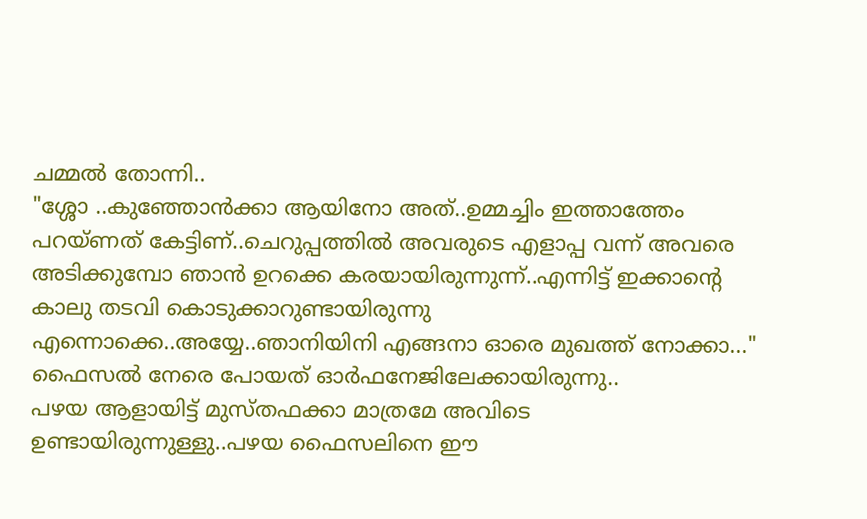ചമ്മൽ തോന്നി..
"ശ്ശോ ..കുഞ്ഞോൻക്കാ ആയിനോ അത്..ഉമ്മച്ചിം ഇത്താത്തേം പറയ്ണത് കേട്ടിണ്..ചെറുപ്പത്തിൽ അവരുടെ എളാപ്പ വന്ന് അവരെ അടിക്കുമ്പോ ഞാൻ ഉറക്കെ കരയായിരുന്നുന്ന്..എന്നിട്ട് ഇക്കാന്റെ കാലു തടവി കൊടുക്കാറുണ്ടായിരുന്നു എന്നൊക്കെ..അയ്യേ..ഞാനിയിനി എങ്ങനാ ഓരെ മുഖത്ത് നോക്കാ..."
ഫൈസൽ നേരെ പോയത് ഓർഫനേജിലേക്കായിരുന്നു..
പഴയ ആളായിട്ട് മുസ്തഫക്കാ മാത്രമേ അവിടെ ഉണ്ടായിരുന്നുള്ളു..പഴയ ഫൈസലിനെ ഈ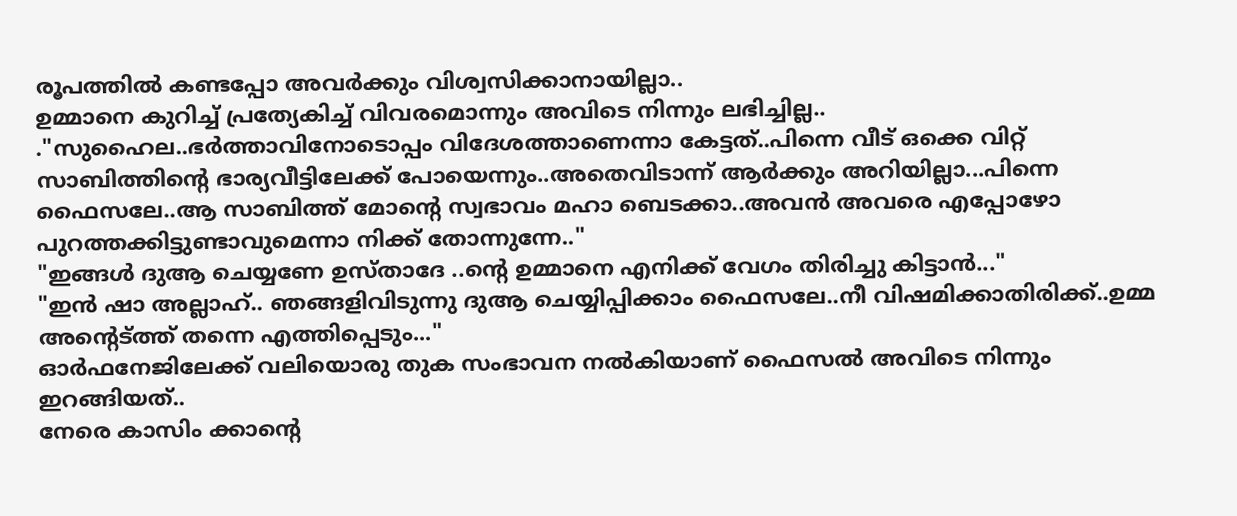രൂപത്തിൽ കണ്ടപ്പോ അവർക്കും വിശ്വസിക്കാനായില്ലാ..
ഉമ്മാനെ കുറിച്ച് പ്രത്യേകിച്ച് വിവരമൊന്നും അവിടെ നിന്നും ലഭിച്ചില്ല..
."സുഹൈല..ഭർത്താവിനോടൊപ്പം വിദേശത്താണെന്നാ കേട്ടത്..പിന്നെ വീട് ഒക്കെ വിറ്റ് സാബിത്തിന്റെ ഭാര്യവീട്ടിലേക്ക് പോയെന്നും..അതെവിടാന്ന് ആർക്കും അറിയില്ലാ...പിന്നെ ഫൈസലേ..ആ സാബിത്ത് മോന്റെ സ്വഭാവം മഹാ ബെടക്കാ..അവൻ അവരെ എപ്പോഴോ പുറത്തക്കിട്ടുണ്ടാവുമെന്നാ നിക്ക് തോന്നുന്നേ.."
"ഇങ്ങൾ ദുആ ചെയ്യണേ ഉസ്താദേ ..ന്റെ ഉമ്മാനെ എനിക്ക് വേഗം തിരിച്ചു കിട്ടാൻ..."
"ഇൻ ഷാ അല്ലാഹ്.. ഞങ്ങളിവിടുന്നു ദുആ ചെയ്യിപ്പിക്കാം ഫൈസലേ..നീ വിഷമിക്കാതിരിക്ക്..ഉമ്മ അന്റെട്ത്ത് തന്നെ എത്തിപ്പെടും..."
ഓർഫനേജിലേക്ക് വലിയൊരു തുക സംഭാവന നൽകിയാണ് ഫൈസൽ അവിടെ നിന്നും ഇറങ്ങിയത്..
നേരെ കാസിം ക്കാന്റെ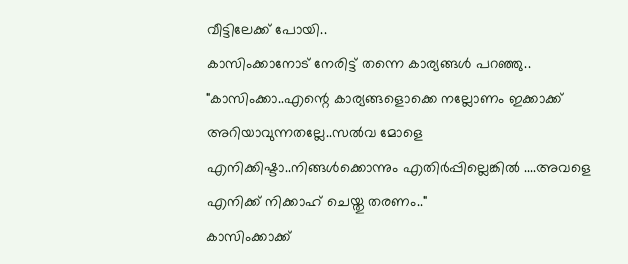വീട്ടിലേക്ക് പോയി..
കാസിംക്കാനോട് നേരിട്ട് തന്നെ കാര്യങ്ങൾ പറഞ്ഞു..
"കാസിംക്കാ..എന്റെ കാര്യങ്ങളൊക്കെ നല്ലോണം ഇക്കാക്ക് അറിയാവുന്നതല്ലേ..സൽവ മോളെ എനിക്കിഷ്ടാ..നിങ്ങൾക്കൊന്നും എതിർപ്പില്ലെങ്കിൽ ....അവളെ എനിക്ക് നിക്കാഹ് ചെയ്തു തരണം.."
കാസിംക്കാക്ക്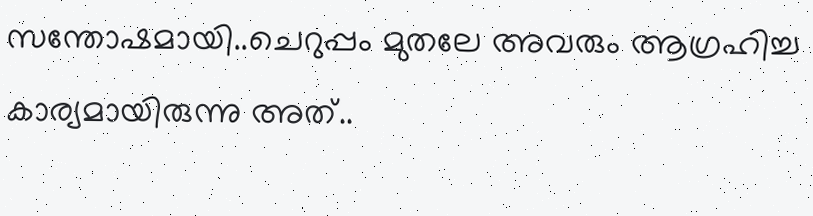സന്തോഷമായി..ചെറുപ്പം മുതലേ അവരും ആഗ്രഹിച്ച കാര്യമായിരുന്നു അത്..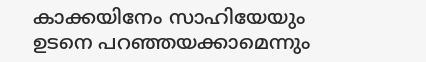കാക്കയിനേം സാഹിയേയും ഉടനെ പറഞ്ഞയക്കാമെന്നും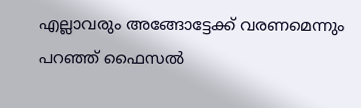എല്ലാവരും അങ്ങോട്ടേക്ക് വരണമെന്നും പറഞ്ഞ് ഫൈസൽ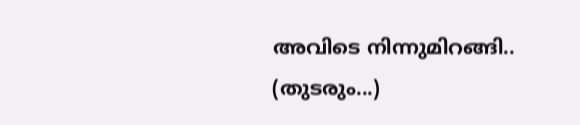അവിടെ നിന്നുമിറങ്ങി..
(തുടരും...)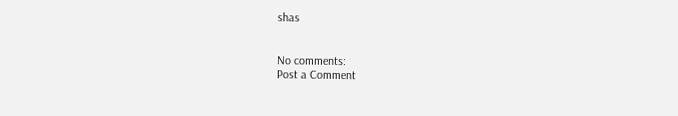shas


No comments:
Post a Comment